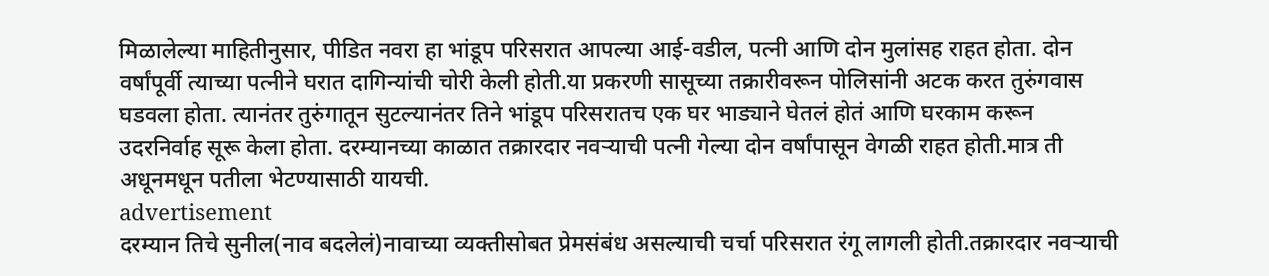मिळालेल्या माहितीनुसार, पीडित नवरा हा भांडूप परिसरात आपल्या आई-वडील, पत्नी आणि दोन मुलांसह राहत होता. दोन वर्षांपूर्वी त्याच्या पत्नीने घरात दागिन्यांची चोरी केली होती.या प्रकरणी सासूच्या तक्रारीवरून पोलिसांनी अटक करत तुरुंगवास घडवला होता. त्यानंतर तुरुंगातून सुटल्यानंतर तिने भांडूप परिसरातच एक घर भाड्याने घेतलं होतं आणि घरकाम करून उदरनिर्वाह सूरू केला होता. दरम्यानच्या काळात तक्रारदार नवऱ्याची पत्नी गेल्या दोन वर्षांपासून वेगळी राहत होती.मात्र ती अधूनमधून पतीला भेटण्यासाठी यायची.
advertisement
दरम्यान तिचे सुनील(नाव बदलेलं)नावाच्या व्यक्तीसोबत प्रेमसंबंध असल्याची चर्चा परिसरात रंगू लागली होती.तक्रारदार नवऱ्याची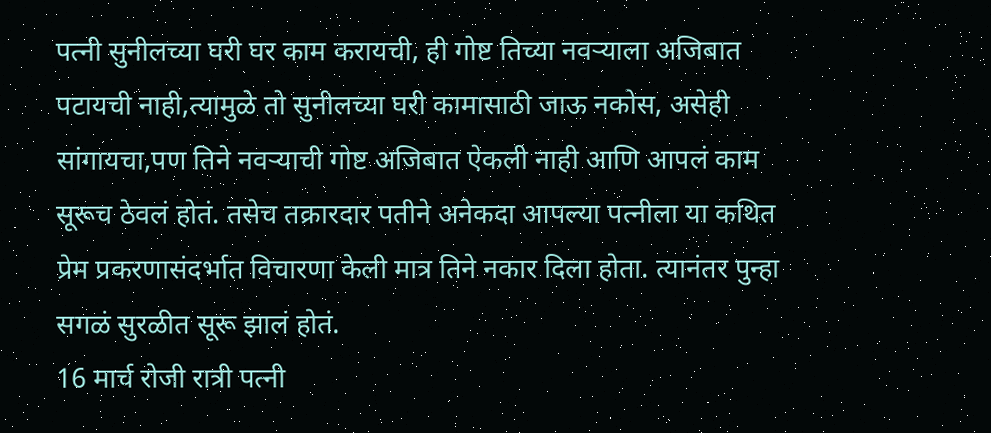पत्नी सुनीलच्या घरी घर काम करायची, ही गोष्ट तिच्या नवऱ्याला अजिबात पटायची नाही,त्यामुळे तो सुनीलच्या घरी कामासाठी जाऊ नकोस, असेही सांगायचा,पण तिने नवऱ्याची गोष्ट अजिबात ऐकली नाही आणि आपलं काम सूरूच ठेवलं होतं. तसेच तक्रारदार पतीने अनेकदा आपल्या पत्नीला या कथित प्रेम प्रकरणासंदर्भात विचारणा केली मात्र तिने नकार दिला होता. त्यानंतर पुन्हा सगळं सुरळीत सूरू झालं होतं.
16 मार्च रोजी रात्री पत्नी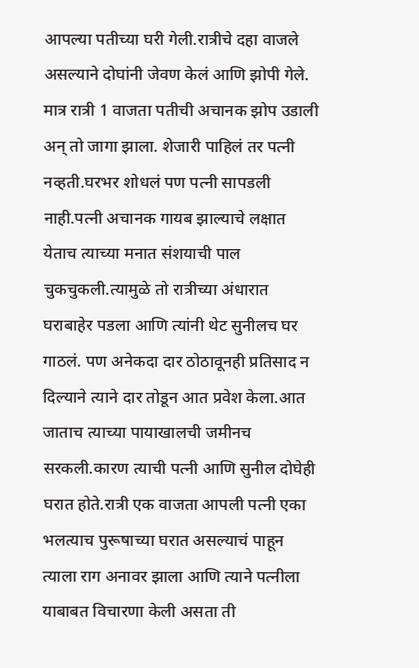आपल्या पतीच्या घरी गेली.रात्रीचे दहा वाजले असल्याने दोघांनी जेवण केलं आणि झोपी गेले. मात्र रात्री 1 वाजता पतीची अचानक झोप उडाली अन् तो जागा झाला. शेजारी पाहिलं तर पत्नी नव्हती.घरभर शोधलं पण पत्नी सापडली नाही.पत्नी अचानक गायब झाल्याचे लक्षात येताच त्याच्या मनात संशयाची पाल चुकचुकली.त्यामुळे तो रात्रीच्या अंधारात घराबाहेर पडला आणि त्यांनी थेट सुनीलच घर गाठलं. पण अनेकदा दार ठोठावूनही प्रतिसाद न दिल्याने त्याने दार तोडून आत प्रवेश केला.आत जाताच त्याच्या पायाखालची जमीनच सरकली.कारण त्याची पत्नी आणि सुनील दोघेही घरात होते.रात्री एक वाजता आपली पत्नी एका भलत्याच पुरूषाच्या घरात असल्याचं पाहून त्याला राग अनावर झाला आणि त्याने पत्नीला याबाबत विचारणा केली असता ती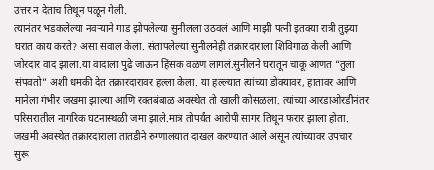उत्तर न देताच तिथून पळून गेली.
त्यानंतर भडकलेल्या नवऱ्याने गाड झोपलेल्या सुनीलला उठवलं आणि माझी पत्नी इतक्या रात्री तुझ्या घरात काय करते? असा सवाल केला. संतापलेल्या सुनीलनेही तक्रारदाराला शिविगाळ केली आणि जोरदार वाद झाला.या वादाला पुढे जाऊन हिंसक वळण लागलं.सुनीलने घरातून चाकू आणत “तुला संपवतो” अशी धमकी देत तक्रारदारावर हल्ला केला. या हल्ल्यात त्यांच्या डोक्यावर, हातावर आणि मानेला गंभीर जखमा झाल्या आणि रक्तबंबाळ अवस्थेत तो खाली कोसळला. त्यांच्या आरडाओरडीनंतर परिसरातील नागरिक घटनास्थळी जमा झाले.मात्र तोपर्यंत आरोपी सागर तिथून फरार झाला होता. जखमी अवस्थेत तक्रारदाराला तातडीने रुग्णालयात दाखल करण्यात आले असून त्यांच्यावर उपचार सुरू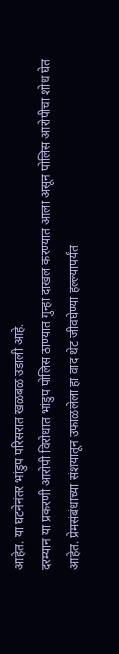आहेत. या घटनेनंतर भांडुप परिसरात खळबळ उडाली आहे.
दरम्यान या प्रकरणी आरोपी विरोधात भांडुप पोलिस ठाण्यात गुन्हा दाखल करण्यात आला असून पोलिस आरोपीचा शोध घेत आहेत. प्रेमसंबंधाच्या संशयातून उफाळलेला हा वाद थेट जीवघेण्या हल्ल्यापर्यंत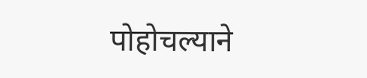पोहोचल्याने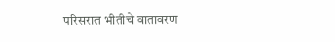परिसरात भीतीचे वातावरण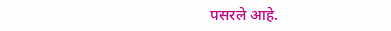पसरले आहे.